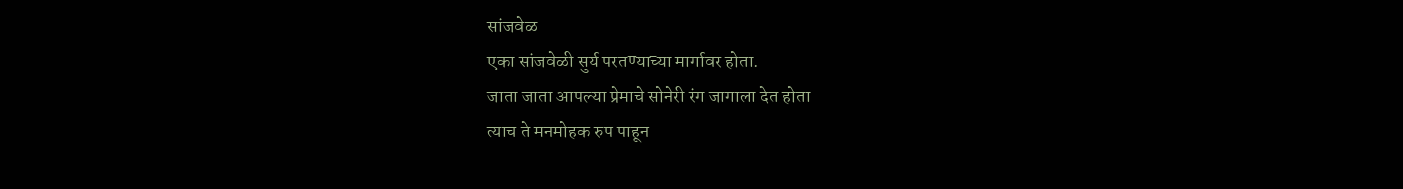सांजवेळ
एका सांजवेळी सुर्य परतण्याच्या मार्गावर होता.
जाता जाता आपल्या प्रेमाचे सोनेरी रंग जागाला देत होता
त्याच ते मनमोहक रुप पाहून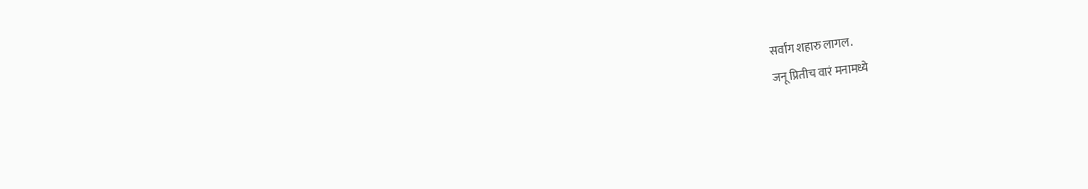सर्वांग शहारु लागल.
जनू प्रितीच वारं मनामध्ये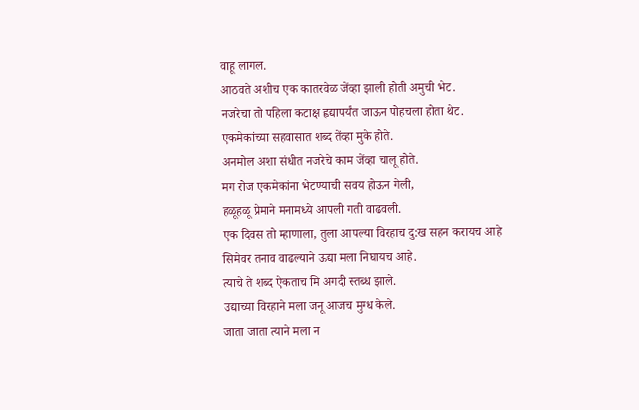वाहू लागल.
आठवते अशीच एक कातरवेळ जेंव्हा झाली होती अमुची भेट.
नजरेचा तो पहिला कटाक्ष ह्वद्यापर्यंत जाऊन पोहचला होता थेट.
एकमेकांच्या सहवासात शब्द तेंव्हा मुके होते.
अनमोल अशा संधीत नजरेचे काम जेंव्हा चालू होते.
मग रोज एकमेकांना भेटण्याची सवय होऊन गेली,
हळूहळू प्रेमाने मनामध्ये आपली गती वाढवली.
एक दिवस तो म्हाणाला, तुला आपल्या विरहाच दु:ख सहन करायच आहे
सिमेवर तनाव वाढल्याने ऊद्या मला निघायच आहे.
त्याचे ते शब्द ऐकताच मि अगदी स्तब्ध झाले.
उद्याच्या विरहाने मला जनू आजच मुग्ध केले.
जाता जाता त्याने मला न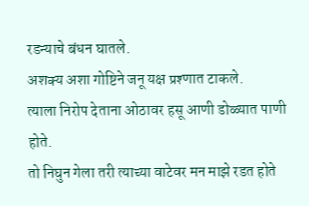रडन्याचे बंधन घातले.
अशक्य अशा गोष्टिने जनू यक्ष प्रश्णात टाकले.
त्याला निरोप देताना ओठावर हसू आणी डोळ्यात पाणी होते.
तो निघुन गेला तरी त्याच्या वाटेवर मन माझे रडत होते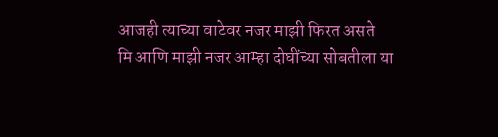आजही त्याच्या वाटेवर नजर माझी फिरत असते
मि आणि माझी नजर आम्हा दोघींच्या सोबतीला या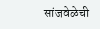सांजवेळेची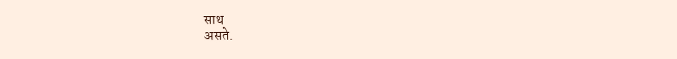साथ
असते.